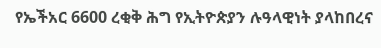የኤችአር 6600 ረቂቅ ሕግ የኢትዮጵያን ሉዓላዊነት ያላከበረና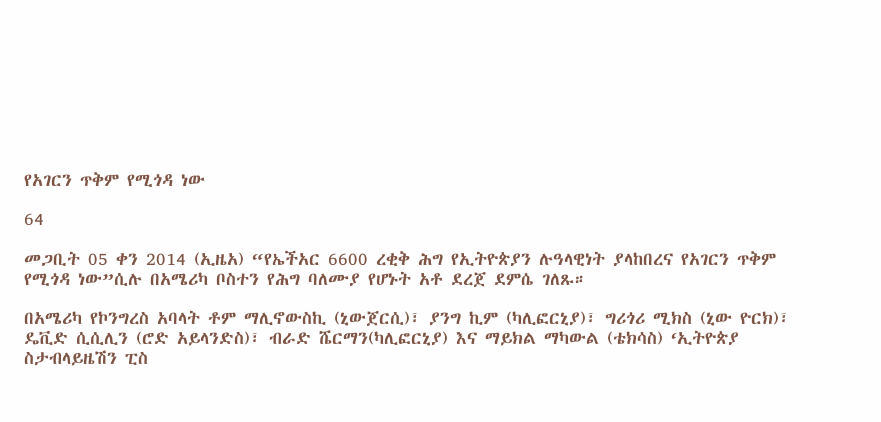የአገርን ጥቅም የሚጎዳ ነው

64

መጋቢት 05 ቀን 2014 (ኢዜአ) “የኤችአር 6600 ረቂቅ ሕግ የኢትዮጵያን ሉዓላዊነት ያላከበረና የአገርን ጥቅም የሚጎዳ ነው”ሲሉ በአሜሪካ ቦስተን የሕግ ባለሙያ የሆኑት አቶ ደረጀ ደምሴ ገለጹ።

በአሜሪካ የኮንግረስ አባላት ቶም ማሊኖውስኪ (ኒውጀርሲ)፣ ያንግ ኪም (ካሊፎርኒያ)፣ ግሪጎሪ ሚክስ (ኒው ዮርክ)፣ ዴቪድ ሲሲሊን (ሮድ አይላንድስ)፣ ብራድ ሼርማን(ካሊፎርኒያ) እና ማይክል ማካውል (ቴክሳስ) ‘ኢትዮጵያ ስታብላይዜሽን ፒስ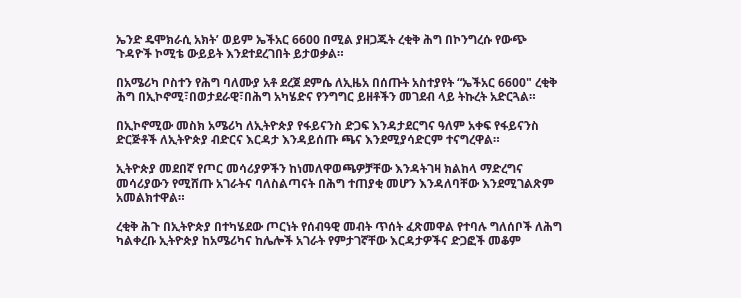ኤንድ ዴሞክራሲ አክት’ ወይም ኤችአር 6600 በሚል ያዘጋጁት ረቂቅ ሕግ በኮንግረሱ የውጭ ጉዳዮች ኮሚቴ ውይይት እንደተደረገበት ይታወቃል።

በአሜሪካ ቦስተን የሕግ ባለሙያ አቶ ደረጀ ደምሴ ለኢዜአ በሰጡት አስተያየት “ኤችአር 6600" ረቂቅ ሕግ በኢኮኖሚ፣በወታደራዊ፣በሕግ አካሄድና የንግግር ይዘቶችን መገደብ ላይ ትኩረት አድርጓል።

በኢኮኖሚው መስክ አሜሪካ ለኢትዮጵያ የፋይናንስ ድጋፍ እንዳታደርግና ዓለም አቀፍ የፋይናንስ ድርጅቶች ለኢትዮጵያ ብድርና እርዳታ እንዳይሰጡ ጫና እንደሚያሳድርም ተናግረዋል።

ኢትዮጵያ መደበኛ የጦር መሳሪያዎችን ከነመለዋወጫዎቻቸው እንዳትገዛ ክልከላ ማድረግና መሳሪያውን የሚሸጡ አገራትና ባለስልጣናት በሕግ ተጠያቂ መሆን እንዳለባቸው እንደሚገልጽም አመልክተዋል።

ረቂቅ ሕጉ በኢትዮጵያ በተካሄደው ጦርነት የሰብዓዊ መብት ጥሰት ፈጽመዋል የተባሉ ግለሰቦች ለሕግ ካልቀረቡ ኢትዮጵያ ከአሜሪካና ከሌሎች አገራት የምታገኛቸው እርዳታዎችና ድጋፎች መቆም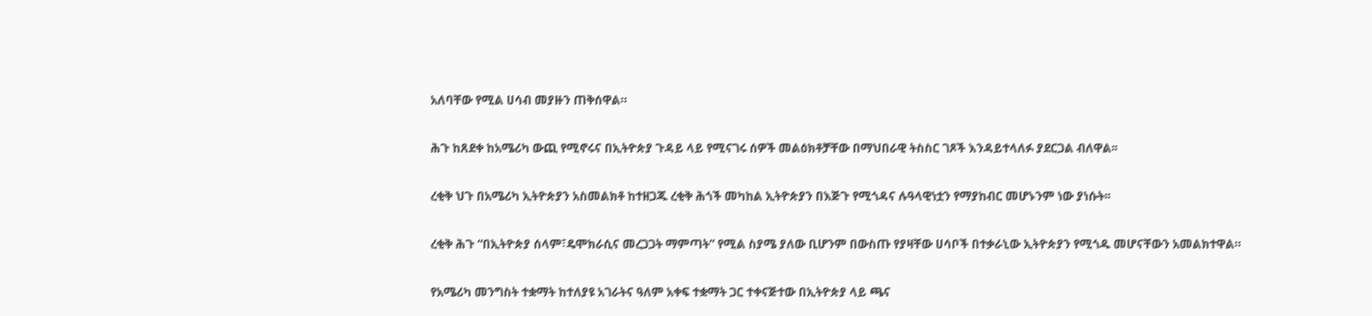አለባቸው የሚል ሀሳብ መያዙን ጠቅሰዋል።

ሕጉ ከጸደቀ ከአሜሪካ ውጪ የሚኖሩና በኢትዮጵያ ጉዳይ ላይ የሚናገሩ ሰዎች መልዕክቶቻቸው በማህበራዊ ትስስር ገጾች እንዳይተላለፉ ያደርጋል ብለዋል፡፡

ረቂቅ ህጉ በአሜሪካ ኢትዮጵያን አስመልክቶ ከተዘጋጁ ረቂቅ ሕጎች መካከል ኢትዮጵያን በእጅጉ የሚጎዳና ሉዓላዊነቷን የማያከብር መሆኑንም ነው ያነሱት፡፡

ረቂቅ ሕጉ “በኢትዮጵያ ሰላም፣ዴሞክራሲና መረጋጋት ማምጣት” የሚል ስያሜ ያለው ቢሆንም በውስጡ የያዛቸው ሀሳቦች በተቃራኒው ኢትዮጵያን የሚጎዱ መሆናቸውን አመልክተዋል።

የአሜሪካ መንግስት ተቋማት ከተለያዩ አገራትና ዓለም አቀፍ ተቋማት ጋር ተቀናጅተው በኢትዮጵያ ላይ ጫና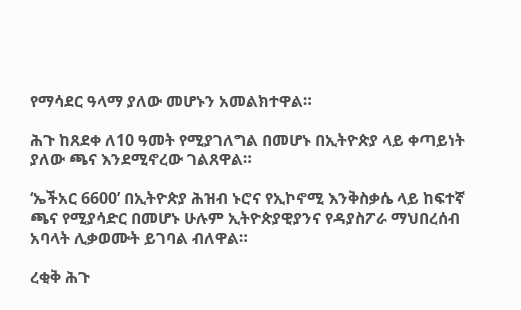የማሳደር ዓላማ ያለው መሆኑን አመልክተዋል።

ሕጉ ከጸደቀ ለ10 ዓመት የሚያገለግል በመሆኑ በኢትዮጵያ ላይ ቀጣይነት ያለው ጫና እንደሚኖረው ገልጸዋል።

‘ኤችአር 6600’ በኢትዮጵያ ሕዝብ ኑሮና የኢኮኖሚ እንቅስቃሴ ላይ ከፍተኛ ጫና የሚያሳድር በመሆኑ ሁሉም ኢትዮጵያዊያንና የዳያስፖራ ማህበረሰብ አባላት ሊቃወሙት ይገባል ብለዋል።

ረቂቅ ሕጉ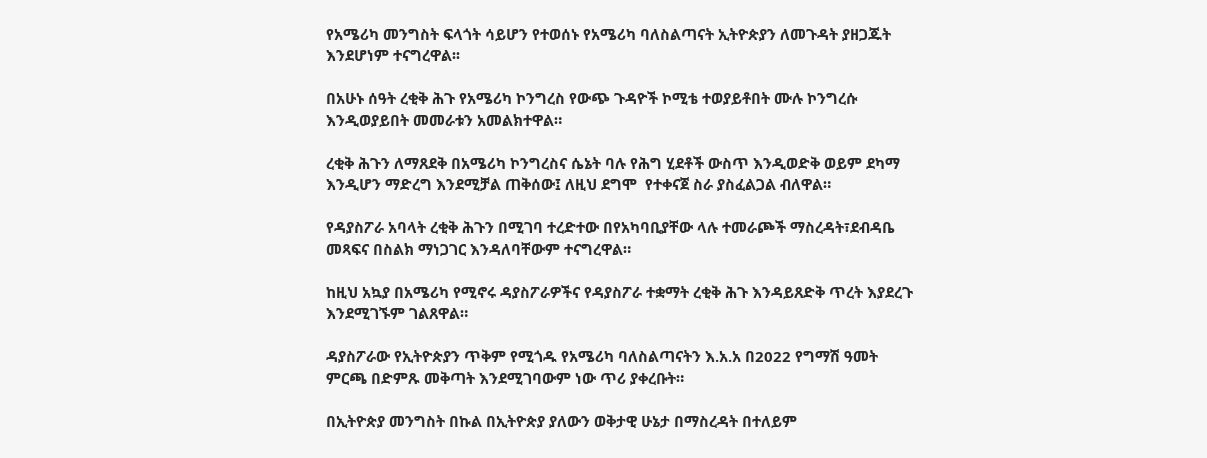የአሜሪካ መንግስት ፍላጎት ሳይሆን የተወሰኑ የአሜሪካ ባለስልጣናት ኢትዮጵያን ለመጉዳት ያዘጋጁት እንደሆነም ተናግረዋል፡፡

በአሁኑ ሰዓት ረቂቅ ሕጉ የአሜሪካ ኮንግረስ የውጭ ጉዳዮች ኮሚቴ ተወያይቶበት ሙሉ ኮንግረሱ እንዲወያይበት መመራቱን አመልክተዋል።

ረቂቅ ሕጉን ለማጸደቅ በአሜሪካ ኮንግረስና ሴኔት ባሉ የሕግ ሂደቶች ውስጥ እንዲወድቅ ወይም ደካማ እንዲሆን ማድረግ እንደሚቻል ጠቅሰው፤ ለዚህ ደግሞ  የተቀናጀ ስራ ያስፈልጋል ብለዋል።

የዳያስፖራ አባላት ረቂቅ ሕጉን በሚገባ ተረድተው በየአካባቢያቸው ላሉ ተመራጮች ማስረዳት፣ደብዳቤ መጻፍና በስልክ ማነጋገር እንዳለባቸውም ተናግረዋል።

ከዚህ አኳያ በአሜሪካ የሚኖሩ ዳያስፖራዎችና የዳያስፖራ ተቋማት ረቂቅ ሕጉ እንዳይጸድቅ ጥረት እያደረጉ እንደሚገኙም ገልጸዋል።

ዳያስፖራው የኢትዮጵያን ጥቅም የሚጎዱ የአሜሪካ ባለስልጣናትን እ.አ.አ በ2022 የግማሽ ዓመት ምርጫ በድምጹ መቅጣት እንደሚገባውም ነው ጥሪ ያቀረቡት።

በኢትዮጵያ መንግስት በኩል በኢትዮጵያ ያለውን ወቅታዊ ሁኔታ በማስረዳት በተለይም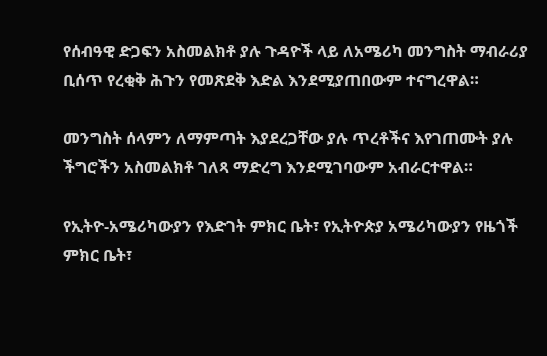የሰብዓዊ ድጋፍን አስመልክቶ ያሉ ጉዳዮች ላይ ለአሜሪካ መንግስት ማብራሪያ ቢሰጥ የረቂቅ ሕጉን የመጽደቅ እድል እንደሚያጠበውም ተናግረዋል።

መንግስት ሰላምን ለማምጣት እያደረጋቸው ያሉ ጥረቶችና እየገጠሙት ያሉ ችግሮችን አስመልክቶ ገለጻ ማድረግ እንደሚገባውም አብራርተዋል።

የኢትዮ-አሜሪካውያን የእድገት ምክር ቤት፣ የኢትዮጵያ አሜሪካውያን የዜጎች ምክር ቤት፣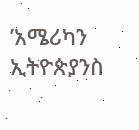’አሜሪካን ኢትዮጵያንስ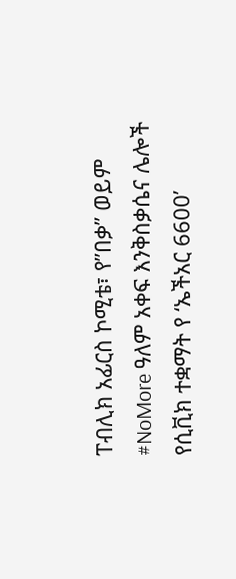ፐብሊክ አፊርስ ኮሚቴ፣ የ”በቃ” ወይም #NoMore ዓለም አቀፍ እንቅስቃሴና ሌሎች የሲቪክ ተቋማት የ ‘ኤችአር 6600’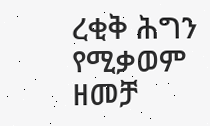ረቂቅ ሕግን የሚቃወም ዘመቻ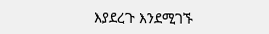እያደረጉ እንደሚገኙ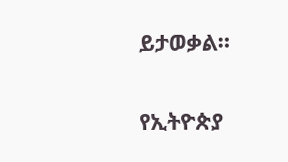ይታወቃል።

የኢትዮጵያ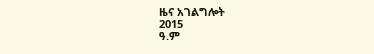ዜና አገልግሎት
2015
ዓ.ም